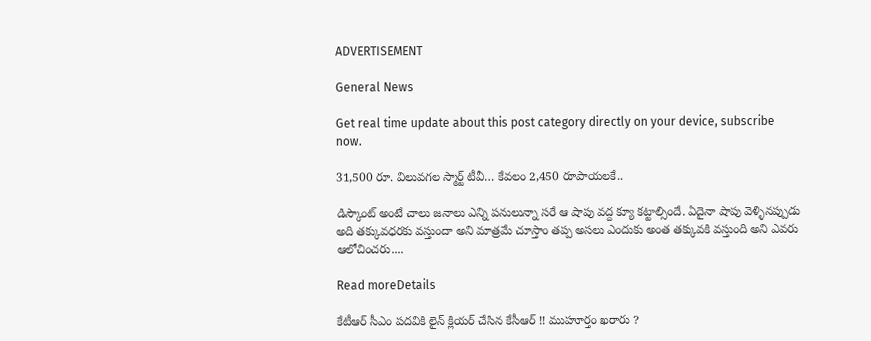ADVERTISEMENT

General News

Get real time update about this post category directly on your device, subscribe now.

31,500 రూ. విలువగల స్మార్ట్ టీవీ… కేవలం 2,450 రూపాయలకే..

డిస్కౌంట్ అంటే చాలు జనాలు ఎన్ని పనులున్నా సరే ఆ షాపు వద్ద క్యూ కట్టాల్సిందే. ఏదైనా షాపు వెళ్ళినప్పుడు అది తక్కువధరకు వస్తుందా అని మాత్రమే చూస్తాం తప్ప అసలు ఎందుకు అంత తక్కువకి వస్తుంది అని ఎవరు ఆలోచించరు....

Read moreDetails

కేటీఆర్ సీఎం పదవికి లైన్ క్లియర్ చేసిన కేసీఆర్ !! ముహూర్తం ఖరారు ?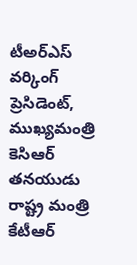టీఅర్ఎస్ వర్కింగ్ ప్రెసిడెంట్, ముఖ్యమంత్రి కెసిఆర్ తనయుడు రాష్ట్ర మంత్రి కేటీఆర్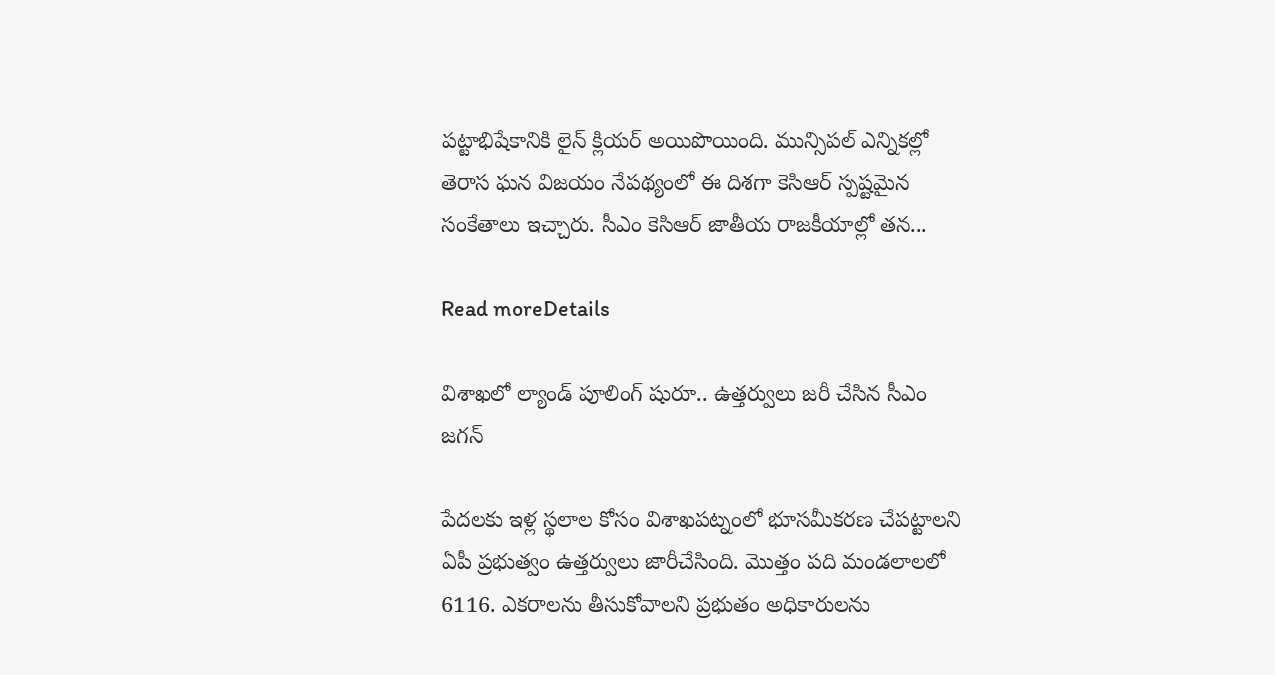పట్టాభిషేకానికి లైన్ క్లియర్ అయిపొయింది. మున్సిపల్ ఎన్నికల్లో తెరాస ఘన విజయం నేపథ్యంలో ఈ దిశగా కెసిఆర్ స్పష్టమైన సంకేతాలు ఇచ్చారు. సీఎం కెసిఆర్ జాతీయ రాజకీయాల్లో తన...

Read moreDetails

విశాఖలో ల్యాండ్ పూలింగ్ షురూ.. ఉత్తర్వులు జరీ చేసిన సీఎం జగన్

పేదలకు ఇళ్ల స్థలాల కోసం విశాఖపట్నంలో భూసమీకరణ చేపట్టాలని ఏపీ ప్రభుత్వం ఉత్తర్వులు జారీచేసింది. మొత్తం పది మండలాలలో 6116. ఎకరాలను తీసుకోవాలని ప్రభుతం అధికారులను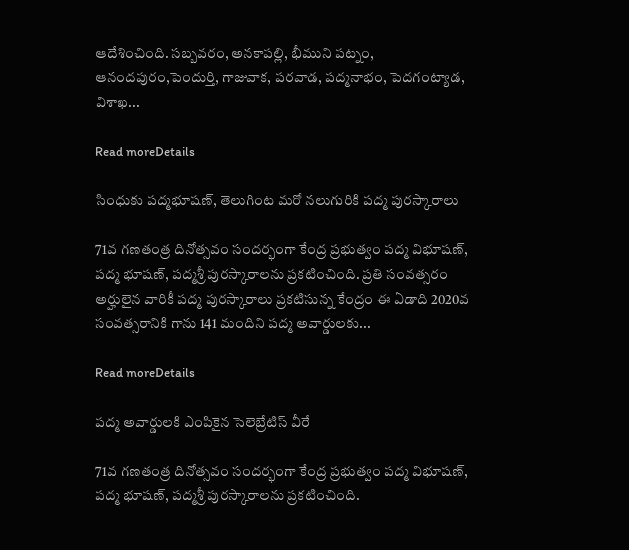ఆదేశించింది. సబ్బవరం, అనకాపల్లి, భీముని పట్నం, ఆనందపురం,పెందుర్తి, గాజువాక, పరవాడ, పద్మనాభం, పెదగంట్యాడ, విశాఖ...

Read moreDetails

సింధుకు పద్మభూషణ్, తెలుగింట మరో నలుగురికి పద్మ పురస్కారాలు

71వ గణతంత్ర దినోత్సవం సందర్భంగా కేంద్ర ప్రభుత్వం పద్మ విభూషణ్, పద్మ భూషణ్, పద్మశ్రీ పురస్కారాలను ప్రకటించింది. ప్రతి సంవత్సరం అర్హులైన వారికీ పద్మ పురస్కారాలు ప్రకటిసున్న కేంద్రం ఈ ఏడాది 2020వ సంవత్సరానికి గాను 141 మందిని పద్మ అవార్డులకు...

Read moreDetails

పద్మ అవార్డులకి ఎంపికైన సెలెబ్రేటిస్ వీరే

71వ గణతంత్ర దినోత్సవం సందర్భంగా కేంద్ర ప్రభుత్వం పద్మ విభూషణ్, పద్మ భూషణ్, పద్మశ్రీ పురస్కారాలను ప్రకటించింది.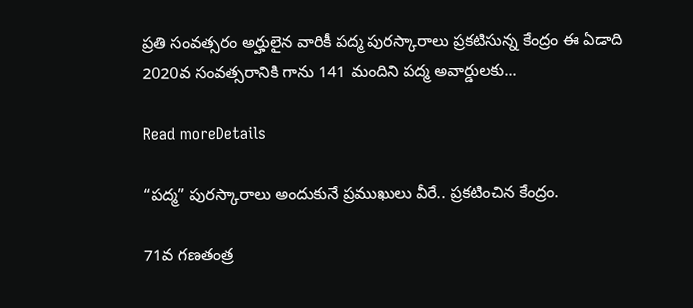ప్రతి సంవత్సరం అర్హులైన వారికీ పద్మ పురస్కారాలు ప్రకటిసున్న కేంద్రం ఈ ఏడాది 2020వ సంవత్సరానికి గాను 141 మందిని పద్మ అవార్డులకు...

Read moreDetails

“పద్మ” పురస్కారాలు అందుకునే ప్రముఖులు వీరే.. ప్రకటించిన కేంద్రం.

71వ గణతంత్ర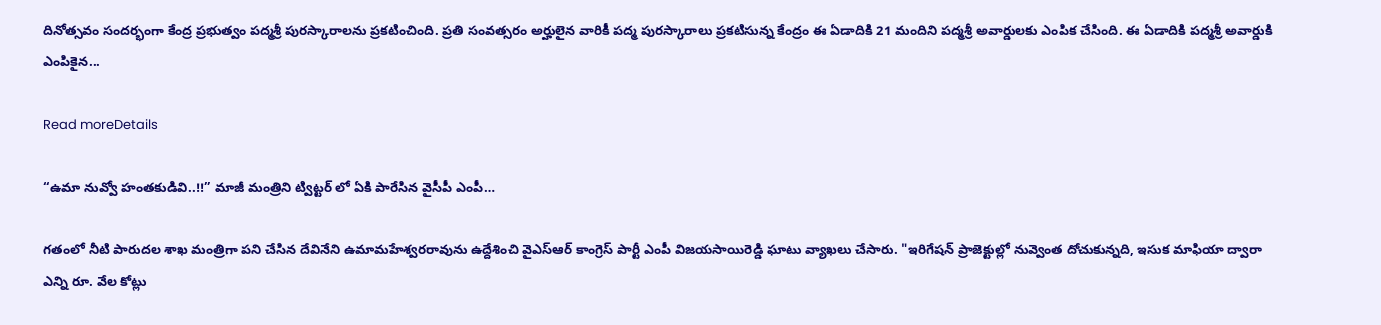దినోత్సవం సందర్భంగా కేంద్ర ప్రభుత్వం పద్మశ్రీ పురస్కారాలను ప్రకటించింది. ప్రతి సంవత్సరం అర్హులైన వారికీ పద్మ పురస్కారాలు ప్రకటిసున్న కేంద్రం ఈ ఏడాదికి 21 మందిని పద్మశ్రీ అవార్డులకు ఎంపిక చేసింది. ఈ ఏడాదికి పద్మశ్రీ అవార్డుకి ఎంపికైన...

Read moreDetails

“ఉమా నువ్వో హంతకుడివి..!!” మాజీ మంత్రిని ట్విట్టర్ లో ఏకి పారేసిన వైసీపీ ఎంపీ…

గతంలో నీటి పారుదల శాఖ మంత్రిగా పని చేసిన దేవినేని ఉమామహేశ్వరరావును ఉద్దేశించి వైఎస్ఆర్ కాంగ్రెస్ పార్టీ ఎంపీ విజయసాయిరెడ్డి ఘాటు వ్యాఖలు చేసారు. "ఇరిగేషన్ ప్రాజెక్టుల్లో నువ్వెంత దోచుకున్నది, ఇసుక మాఫియా ద్వారా ఎన్ని రూ. వేల కోట్లు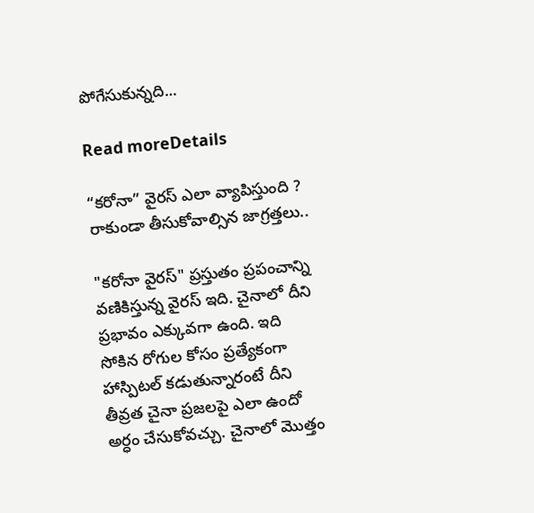పోగేసుకున్నది...

Read moreDetails

“కరోనా” వైరస్ ఎలా వ్యాపిస్తుంది ? రాకుండా తీసుకోవాల్సిన జాగ్రత్తలు..

"కరోనా వైరస్" ప్రస్తుతం ప్రపంచాన్ని వణికిస్తున్న వైరస్ ఇది. చైనాలో దీని ప్రభావం ఎక్కువగా ఉంది. ఇది సోకిన రోగుల కోసం ప్రత్యేకంగా హాస్పిటల్ కడుతున్నారంటే దీని తీవ్రత చైనా ప్రజలపై ఎలా ఉందో అర్ధం చేసుకోవచ్చు. చైనాలో మొత్తం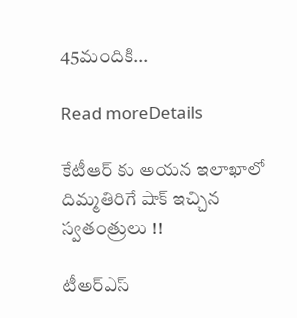45మందికి...

Read moreDetails

కేటీఆర్ కు అయన ఇలాఖాలో దిమ్మతిరిగే షాక్ ఇచ్చిన స్వతంత్రులు !!

టీఅర్ఎస్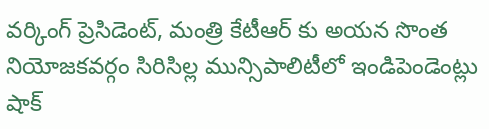వర్కింగ్ ప్రెసిడెంట్, మంత్రి కేటీఆర్ కు అయన సొంత నియోజకవర్గం సిరిసిల్ల మున్సిపాలిటీలో ఇండిపెండెంట్లు షాక్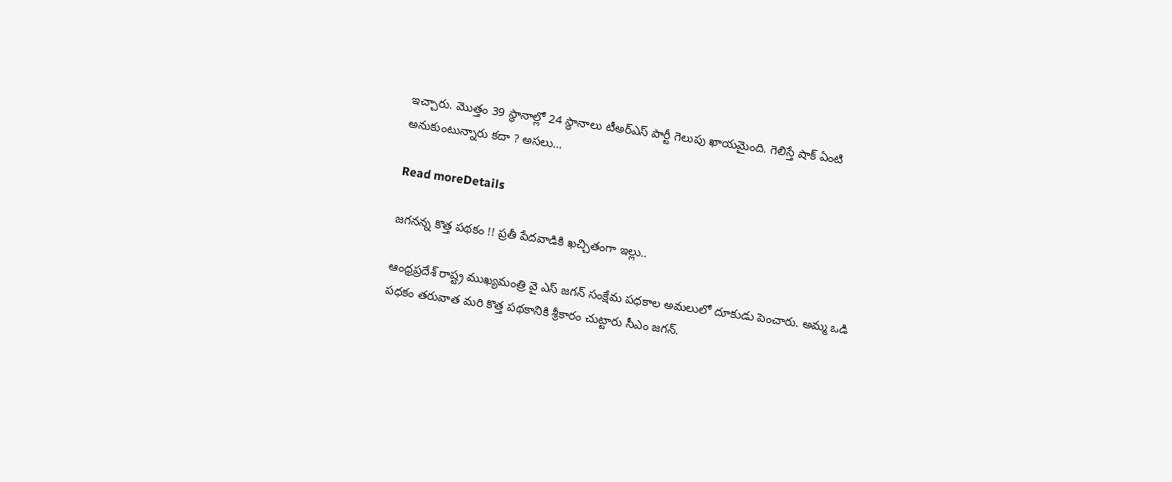ఇచ్చారు. మొత్తం 39 స్థానాల్లో 24 స్థానాలు టీఅర్ఎస్ పార్టీ గెలుపు ఖాయమైంది. గెలిస్తే షాక్ ఏంటి అనుకుంటున్నారు కదా ? అసలు...

Read moreDetails

జగనన్న కొత్త పథకం !! ప్రతీ పేదవాడికి ఖచ్చితంగా ఇల్లు..

ఆంధ్రప్రదేశ్ రాష్ట్ర ముఖ్యమంత్రి వై ఎస్ జగన్ సంక్షేమ పధకాల అమలులో దూకుడు పెంచారు. అమ్మ ఒడి పధకం తరువాత మరి కొత్త పథకానికి శ్రీకారం చుట్టారు సీఎం జగన్.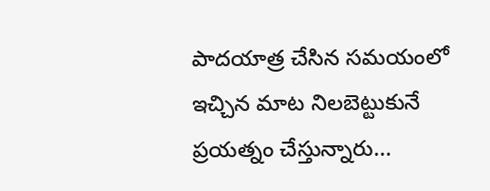పాదయాత్ర చేసిన సమయంలో ఇచ్చిన మాట నిలబెట్టుకునే ప్రయత్నం చేస్తున్నారు...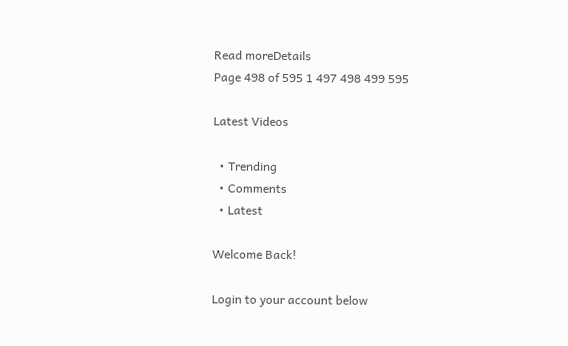Read moreDetails
Page 498 of 595 1 497 498 499 595

Latest Videos

  • Trending
  • Comments
  • Latest

Welcome Back!

Login to your account below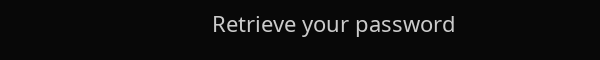Retrieve your password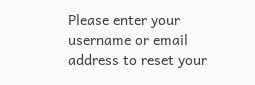Please enter your username or email address to reset your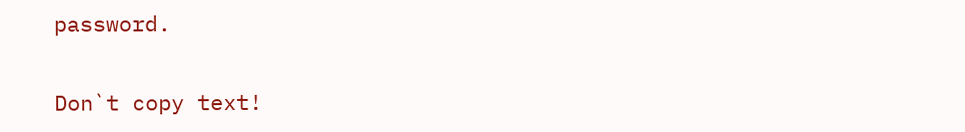password.

Don`t copy text!